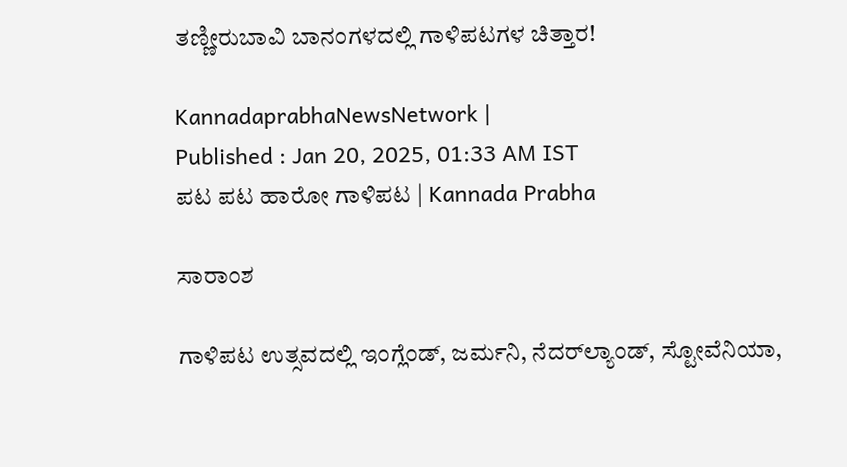ತಣ್ಣೀರುಬಾವಿ ಬಾನಂಗಳದಲ್ಲಿ ಗಾಳಿಪಟಗಳ ಚಿತ್ತಾರ!

KannadaprabhaNewsNetwork |
Published : Jan 20, 2025, 01:33 AM IST
ಪಟ ಪಟ ಹಾರೋ ಗಾಳಿಪಟ | Kannada Prabha

ಸಾರಾಂಶ

ಗಾಳಿಪಟ ಉತ್ಸವದಲ್ಲಿ ಇಂಗ್ಲೆಂಡ್‌, ಜರ್ಮನಿ, ನೆದರ್‌ಲ್ಯಾಂಡ್‌, ಸ್ಟೋವೆನಿಯಾ,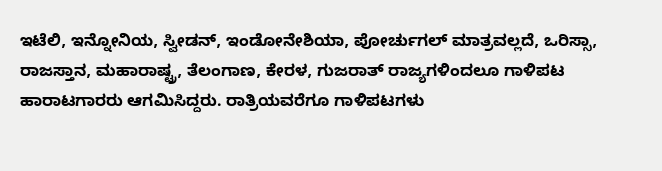ಇಟೆಲಿ, ಇನ್ನೋನಿಯ, ಸ್ವೀಡನ್‌, ಇಂಡೋನೇಶಿಯಾ, ಪೋರ್ಚುಗಲ್‌ ಮಾತ್ರವಲ್ಲದೆ, ಒರಿಸ್ಸಾ, ರಾಜಸ್ತಾನ, ಮಹಾರಾಷ್ಟ್ರ, ತೆಲಂಗಾಣ, ಕೇರಳ, ಗುಜರಾತ್‌ ರಾಜ್ಯಗಳಿಂದಲೂ ಗಾಳಿಪಟ ಹಾರಾಟಗಾರರು ಆಗಮಿಸಿದ್ದರು. ರಾತ್ರಿಯವರೆಗೂ ಗಾಳಿಪಟಗಳು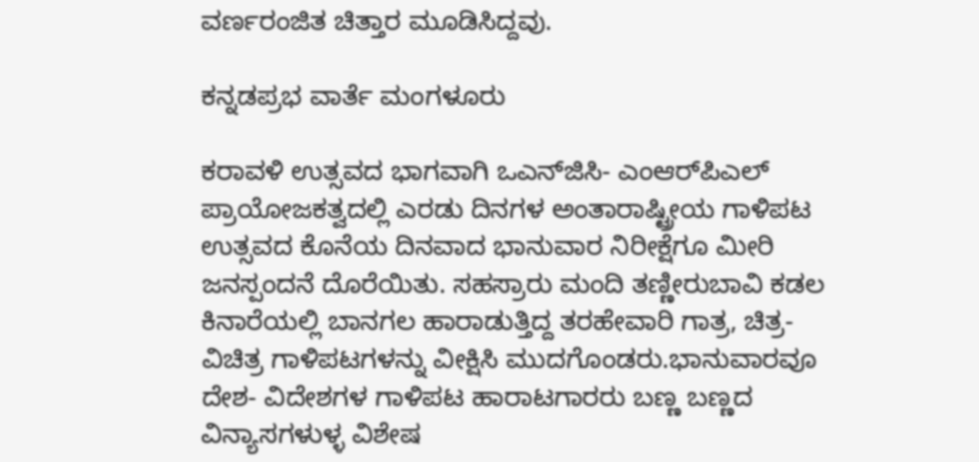ವರ್ಣರಂಜಿತ ಚಿತ್ತಾರ ಮೂಡಿಸಿದ್ದವು.

ಕನ್ನಡಪ್ರಭ ವಾರ್ತೆ ಮಂಗಳೂರು

ಕರಾವಳಿ ಉತ್ಸವದ ಭಾಗವಾಗಿ ಒಎನ್‌ಜಿಸಿ- ಎಂಆರ್‌ಪಿಎಲ್‌ ಪ್ರಾಯೋಜಕತ್ವದಲ್ಲಿ ಎರಡು ದಿನಗಳ ಅಂತಾರಾಷ್ಟ್ರೀಯ ಗಾಳಿಪಟ ಉತ್ಸವದ ಕೊನೆಯ ದಿನವಾದ ಭಾನುವಾರ ನಿರೀಕ್ಷೆಗೂ ಮೀರಿ ಜನಸ್ಪಂದನೆ ದೊರೆಯಿತು. ಸಹಸ್ರಾರು ಮಂದಿ ತಣ್ಣೀರುಬಾವಿ ಕಡಲ ಕಿನಾರೆಯಲ್ಲಿ ಬಾನಗಲ ಹಾರಾಡುತ್ತಿದ್ದ ತರಹೇವಾರಿ ಗಾತ್ರ, ಚಿತ್ರ- ವಿಚಿತ್ರ ಗಾಳಿಪಟಗಳನ್ನು ವೀಕ್ಷಿಸಿ ಮುದಗೊಂಡರು.ಭಾನುವಾರವೂ ದೇಶ- ವಿದೇಶಗಳ ಗಾಳಿಪಟ ಹಾರಾಟಗಾರರು ಬಣ್ಣ ಬಣ್ಣದ ವಿನ್ಯಾಸಗಳುಳ್ಳ ವಿಶೇಷ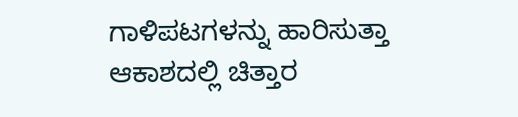ಗಾಳಿಪಟಗಳನ್ನು ಹಾರಿಸುತ್ತಾ ಆಕಾಶದಲ್ಲಿ ಚಿತ್ತಾರ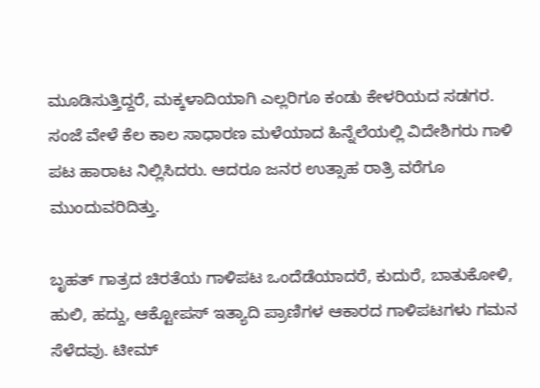ಮೂಡಿಸುತ್ತಿದ್ದರೆ, ಮಕ್ಕಳಾದಿಯಾಗಿ ಎಲ್ಲರಿಗೂ ಕಂಡು ಕೇಳರಿಯದ ಸಡಗರ. ಸಂಜೆ ವೇಳೆ ಕೆಲ ಕಾಲ ಸಾಧಾರಣ ಮಳೆಯಾದ ಹಿನ್ನೆಲೆಯಲ್ಲಿ ವಿದೇಶಿಗರು ಗಾಳಿ ಪಟ ಹಾರಾಟ ನಿಲ್ಲಿಸಿದರು. ಆದರೂ ಜನರ ಉತ್ಸಾಹ ರಾತ್ರಿ ವರೆಗೂ ಮುಂದುವರಿದಿತ್ತು.

ಬೃಹತ್‌ ಗಾತ್ರದ ಚಿರತೆಯ ಗಾಳಿಪಟ ಒಂದೆಡೆಯಾದರೆ, ಕುದುರೆ, ಬಾತುಕೋಳಿ, ಹುಲಿ, ಹದ್ದು, ಆಕ್ಟೋಪಸ್‌ ಇತ್ಯಾದಿ ಪ್ರಾಣಿಗಳ ಆಕಾರದ ಗಾಳಿಪಟಗಳು ಗಮನ ಸೆಳೆದವು. ಟೀಮ್‌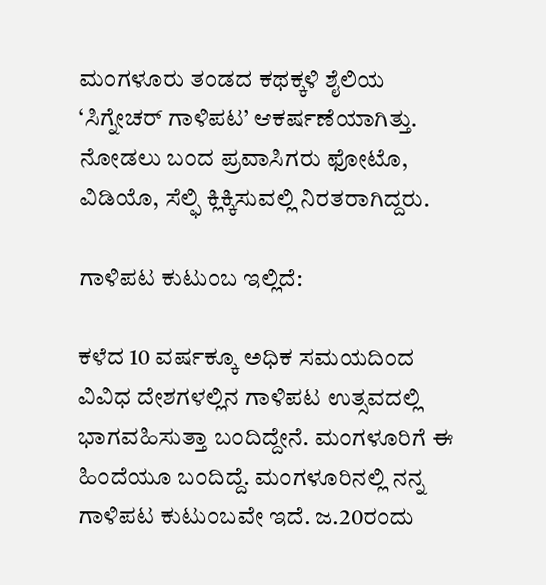ಮಂಗಳೂರು ತಂಡದ ಕಥಕ್ಕಳಿ ಶೈಲಿಯ ‘ಸಿಗ್ನೇಚರ್‌ ಗಾಳಿಪಟ’ ಆಕರ್ಷಣೆಯಾಗಿತ್ತು. ನೋಡಲು ಬಂದ ಪ್ರವಾಸಿಗರು ಫೋಟೊ, ವಿಡಿಯೊ, ಸೆಲ್ಫಿ ಕ್ಲಿಕ್ಕಿಸುವಲ್ಲಿ ನಿರತರಾಗಿದ್ದರು.

ಗಾಳಿಪಟ ಕುಟುಂಬ ಇಲ್ಲಿದೆ:

ಕಳೆದ 10 ವರ್ಷಕ್ಕೂ ಅಧಿಕ ಸಮಯದಿಂದ ವಿವಿಧ ದೇಶಗಳಲ್ಲಿನ ಗಾಳಿಪಟ ಉತ್ಸವದಲ್ಲಿ ಭಾಗವಹಿಸುತ್ತಾ ಬಂದಿದ್ದೇನೆ. ಮಂಗಳೂರಿಗೆ ಈ ಹಿಂದೆಯೂ ಬಂದಿದ್ದೆ. ಮಂಗಳೂರಿನಲ್ಲಿ ನನ್ನ ಗಾಳಿಪಟ ಕುಟುಂಬವೇ ಇದೆ. ಜ.20ರಂದು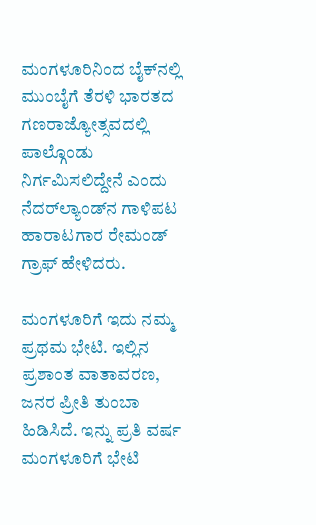ಮಂಗಳೂರಿನಿಂದ ಬೈಕ್‌ನಲ್ಲಿ ಮುಂಬೈಗೆ ತೆರಳಿ ಭಾರತದ ಗಣರಾಜ್ಯೋತ್ಸವದಲ್ಲಿ ಪಾಲ್ಗೊಂಡು ನಿರ್ಗಮಿಸಲಿದ್ದೇನೆ ಎಂದು ನೆದರ್‌ಲ್ಯಾಂಡ್‌ನ ಗಾಳಿಪಟ ಹಾರಾಟಗಾರ ರೇಮಂಡ್‌ ಗ್ರಾಫ್‌ ಹೇಳಿದರು.

ಮಂಗಳೂರಿಗೆ ಇದು ನಮ್ಮ ಪ್ರಥಮ ಭೇಟಿ. ಇಲ್ಲಿನ ಪ್ರಶಾಂತ ವಾತಾವರಣ, ಜನರ ಪ್ರೀತಿ ತುಂಬಾ ಹಿಡಿಸಿದೆ. ಇನ್ನು ಪ್ರತಿ ವರ್ಷ ಮಂಗಳೂರಿಗೆ ಭೇಟಿ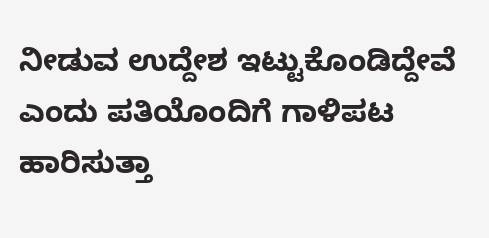ನೀಡುವ ಉದ್ದೇಶ ಇಟ್ಟುಕೊಂಡಿದ್ದೇವೆ ಎಂದು ಪತಿಯೊಂದಿಗೆ ಗಾಳಿಪಟ ಹಾರಿಸುತ್ತಾ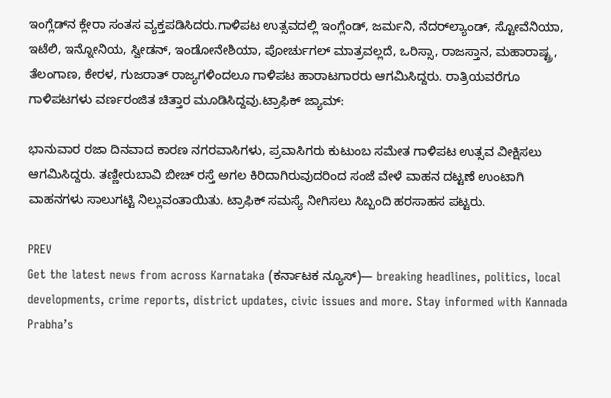ಇಂಗ್ಲೆಡ್‌ನ ಕ್ಲೇರಾ ಸಂತಸ ವ್ಯಕ್ತಪಡಿಸಿದರು.ಗಾಳಿಪಟ ಉತ್ಸವದಲ್ಲಿ ಇಂಗ್ಲೆಂಡ್‌, ಜರ್ಮನಿ, ನೆದರ್‌ಲ್ಯಾಂಡ್‌, ಸ್ಟೋವೆನಿಯಾ, ಇಟೆಲಿ, ಇನ್ನೋನಿಯ, ಸ್ವೀಡನ್‌, ಇಂಡೋನೇಶಿಯಾ, ಪೋರ್ಚುಗಲ್‌ ಮಾತ್ರವಲ್ಲದೆ, ಒರಿಸ್ಸಾ, ರಾಜಸ್ತಾನ, ಮಹಾರಾಷ್ಟ್ರ, ತೆಲಂಗಾಣ, ಕೇರಳ, ಗುಜರಾತ್‌ ರಾಜ್ಯಗಳಿಂದಲೂ ಗಾಳಿಪಟ ಹಾರಾಟಗಾರರು ಆಗಮಿಸಿದ್ದರು. ರಾತ್ರಿಯವರೆಗೂ ಗಾಳಿಪಟಗಳು ವರ್ಣರಂಜಿತ ಚಿತ್ತಾರ ಮೂಡಿಸಿದ್ದವು.ಟ್ರಾಫಿಕ್‌ ಜ್ಯಾಮ್‌:

ಭಾನುವಾರ ರಜಾ ದಿನವಾದ ಕಾರಣ ನಗರವಾಸಿಗಳು, ಪ್ರವಾಸಿಗರು ಕುಟುಂಬ ಸಮೇತ ಗಾಳಿಪಟ ಉತ್ಸವ ವೀಕ್ಷಿಸಲು ಆಗಮಿಸಿದ್ದರು. ತಣ್ಣೀರುಬಾವಿ ಬೀಚ್‌ ರಸ್ತೆ ಅಗಲ ಕಿರಿದಾಗಿರುವುದರಿಂದ ಸಂಜೆ ವೇಳೆ ವಾಹನ ದಟ್ಟಣೆ ಉಂಟಾಗಿ ವಾಹನಗಳು ಸಾಲುಗಟ್ಟಿ ನಿಲ್ಲುವಂತಾಯಿತು. ಟ್ರಾಫಿಕ್‌ ಸಮಸ್ಯೆ ನೀಗಿಸಲು ಸಿಬ್ಬಂದಿ ಹರಸಾಹಸ ಪಟ್ಟರು.

PREV
Get the latest news from across Karnataka (ಕರ್ನಾಟಕ ನ್ಯೂಸ್)— breaking headlines, politics, local developments, crime reports, district updates, civic issues and more. Stay informed with Kannada Prabha’s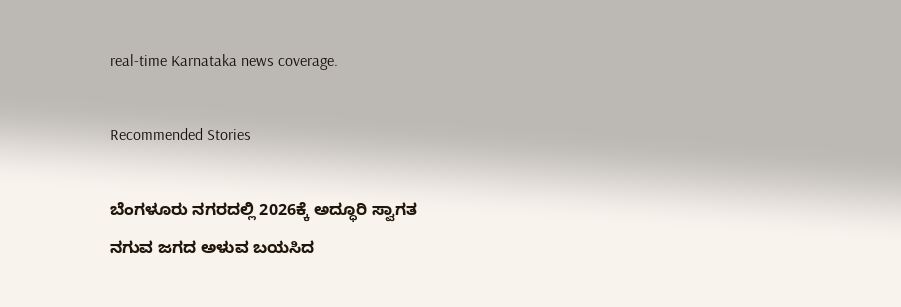real‑time Karnataka news coverage.

Recommended Stories

ಬೆಂಗಳೂರು ನಗರದಲ್ಲಿ 2026ಕ್ಕೆ ಅದ್ಧೂರಿ ಸ್ವಾಗತ
ನಗುವ ಜಗದ ಅಳುವ ಬಯಸಿದ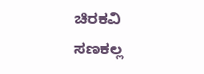ಚಿರಕವಿ ಸಣಕಲ್ಲ